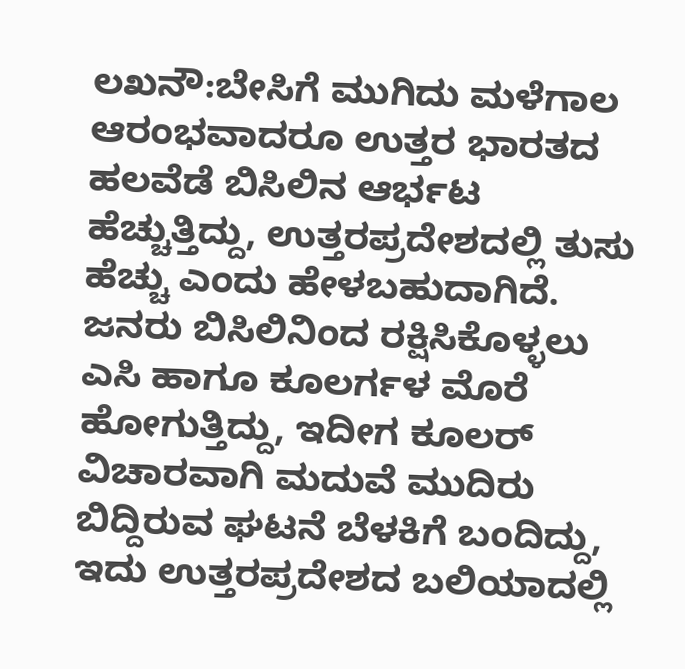ಲಖನೌ:ಬೇಸಿಗೆ ಮುಗಿದು ಮಳೆಗಾಲ ಆರಂಭವಾದರೂ ಉತ್ತರ ಭಾರತದ ಹಲವೆಡೆ ಬಿಸಿಲಿನ ಆರ್ಭಟ ಹೆಚ್ಚುತ್ತಿದ್ದು, ಉತ್ತರಪ್ರದೇಶದಲ್ಲಿ ತುಸು ಹೆಚ್ಚು ಎಂದು ಹೇಳಬಹುದಾಗಿದೆ. ಜನರು ಬಿಸಿಲಿನಿಂದ ರಕ್ಷಿಸಿಕೊಳ್ಳಲು ಎಸಿ ಹಾಗೂ ಕೂಲರ್ಗಳ ಮೊರೆ ಹೋಗುತ್ತಿದ್ದು, ಇದೀಗ ಕೂಲರ್ ವಿಚಾರವಾಗಿ ಮದುವೆ ಮುದಿರು ಬಿದ್ದಿರುವ ಘಟನೆ ಬೆಳಕಿಗೆ ಬಂದಿದ್ದು, ಇದು ಉತ್ತರಪ್ರದೇಶದ ಬಲಿಯಾದಲ್ಲಿ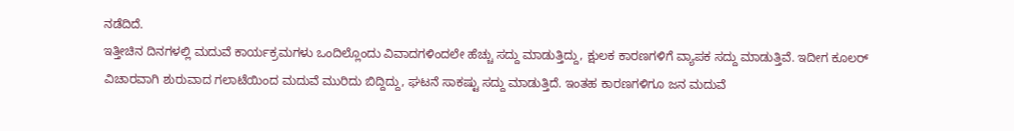ನಡೆದಿದೆ.
ಇತ್ತೀಚಿನ ದಿನಗಳಲ್ಲಿ ಮದುವೆ ಕಾರ್ಯಕ್ರಮಗಳು ಒಂದಿಲ್ಲೊಂದು ವಿವಾದಗಳಿಂದಲೇ ಹೆಚ್ಚು ಸದ್ದು ಮಾಡುತ್ತಿದ್ದು, ಕ್ಷುಲಕ ಕಾರಣಗಳಿಗೆ ವ್ಯಾಪಕ ಸದ್ದು ಮಾಡುತ್ತಿವೆ. ಇದೀಗ ಕೂಲರ್ ವಿಚಾರವಾಗಿ ಶುರುವಾದ ಗಲಾಟೆಯಿಂದ ಮದುವೆ ಮುರಿದು ಬಿದ್ದಿದ್ದು, ಘಟನೆ ಸಾಕಷ್ಟು ಸದ್ದು ಮಾಡುತ್ತಿದೆ. ಇಂತಹ ಕಾರಣಗಳಿಗೂ ಜನ ಮದುವೆ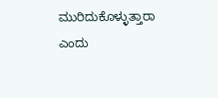ಮುರಿದುಕೊಳ್ಳುತ್ತಾರಾ ಎಂದು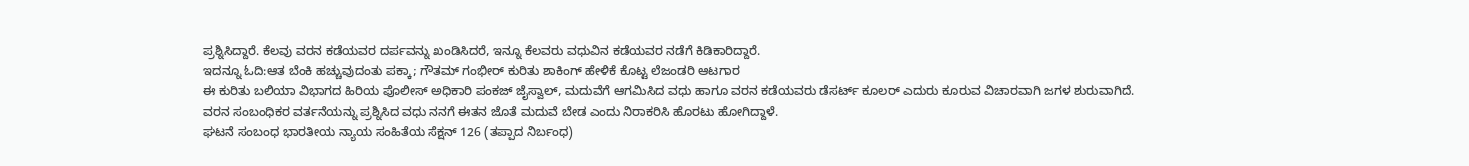ಪ್ರಶ್ನಿಸಿದ್ದಾರೆ. ಕೆಲವು ವರನ ಕಡೆಯವರ ದರ್ಪವನ್ನು ಖಂಡಿಸಿದರೆ, ಇನ್ನೂ ಕೆಲವರು ವಧುವಿನ ಕಡೆಯವರ ನಡೆಗೆ ಕಿಡಿಕಾರಿದ್ದಾರೆ.
ಇದನ್ನೂ ಓದಿ:ಆತ ಬೆಂಕಿ ಹಚ್ಚುವುದಂತು ಪಕ್ಕಾ; ಗೌತಮ್ ಗಂಭೀರ್ ಕುರಿತು ಶಾಕಿಂಗ್ ಹೇಳಿಕೆ ಕೊಟ್ಟ ಲೆಜಂಡರಿ ಆಟಗಾರ
ಈ ಕುರಿತು ಬಲಿಯಾ ವಿಭಾಗದ ಹಿರಿಯ ಪೊಲೀಸ್ ಅಧಿಕಾರಿ ಪಂಕಜ್ ಜೈಸ್ವಾಲ್, ಮದುವೆಗೆ ಆಗಮಿಸಿದ ವಧು ಹಾಗೂ ವರನ ಕಡೆಯವರು ಡೆಸರ್ಟ್ ಕೂಲರ್ ಎದುರು ಕೂರುವ ವಿಚಾರವಾಗಿ ಜಗಳ ಶುರುವಾಗಿದೆ. ವರನ ಸಂಬಂಧಿಕರ ವರ್ತನೆಯನ್ನು ಪ್ರಶ್ನಿಸಿದ ವಧು ನನಗೆ ಈತನ ಜೊತೆ ಮದುವೆ ಬೇಡ ಎಂದು ನಿರಾಕರಿಸಿ ಹೊರಟು ಹೋಗಿದ್ದಾಳೆ.
ಘಟನೆ ಸಂಬಂಧ ಭಾರತೀಯ ನ್ಯಾಯ ಸಂಹಿತೆಯ ಸೆಕ್ಷನ್ 126 (ತಪ್ಪಾದ ನಿರ್ಬಂಧ)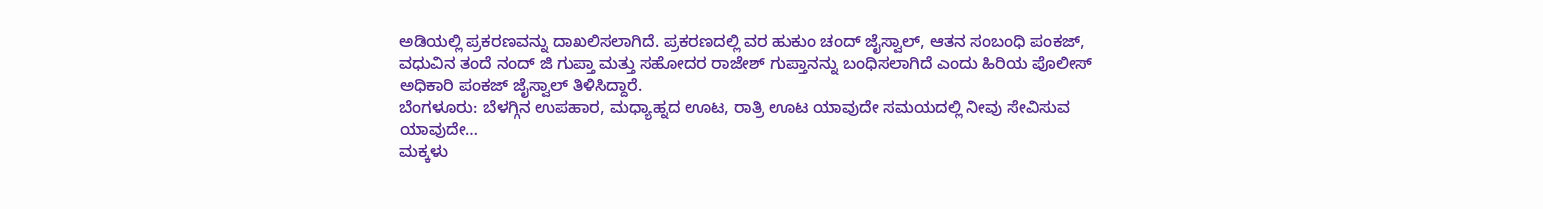ಅಡಿಯಲ್ಲಿ ಪ್ರಕರಣವನ್ನು ದಾಖಲಿಸಲಾಗಿದೆ. ಪ್ರಕರಣದಲ್ಲಿ ವರ ಹುಕುಂ ಚಂದ್ ಜೈಸ್ವಾಲ್, ಆತನ ಸಂಬಂಧಿ ಪಂಕಜ್, ವಧುವಿನ ತಂದೆ ನಂದ್ ಜಿ ಗುಪ್ತಾ ಮತ್ತು ಸಹೋದರ ರಾಜೇಶ್ ಗುಪ್ತಾನನ್ನು ಬಂಧಿಸಲಾಗಿದೆ ಎಂದು ಹಿರಿಯ ಪೊಲೀಸ್ ಅಧಿಕಾರಿ ಪಂಕಜ್ ಜೈಸ್ವಾಲ್ ತಿಳಿಸಿದ್ದಾರೆ.
ಬೆಂಗಳೂರು: ಬೆಳಗ್ಗಿನ ಉಪಹಾರ, ಮಧ್ಯಾಹ್ನದ ಊಟ, ರಾತ್ರಿ ಊಟ ಯಾವುದೇ ಸಮಯದಲ್ಲಿ ನೀವು ಸೇವಿಸುವ ಯಾವುದೇ…
ಮಕ್ಕಳು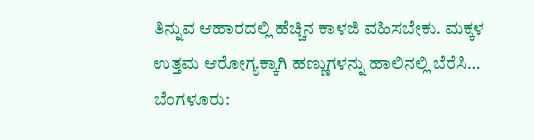ತಿನ್ನುವ ಆಹಾರದಲ್ಲಿ ಹೆಚ್ಚಿನ ಕಾಳಜಿ ವಹಿಸಬೇಕು. ಮಕ್ಕಳ ಉತ್ತಮ ಆರೋಗ್ಯಕ್ಕಾಗಿ ಹಣ್ಣುಗಳನ್ನು ಹಾಲಿನಲ್ಲಿ ಬೆರೆಸಿ…
ಬೆಂಗಳೂರು: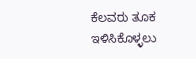ಕೆಲವರು ತೂಕ ಇಳಿಸಿಕೊಳ್ಳಲು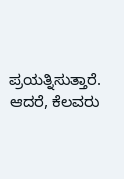ಪ್ರಯತ್ನಿಸುತ್ತಾರೆ. ಆದರೆ, ಕೆಲವರು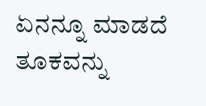ಏನನ್ನೂ ಮಾಡದೆ ತೂಕವನ್ನು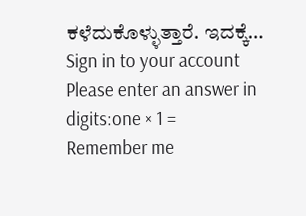ಕಳೆದುಕೊಳ್ಳುತ್ತಾರೆ. ಇದಕ್ಕೆ…
Sign in to your account
Please enter an answer in digits:one × 1 =
Remember me